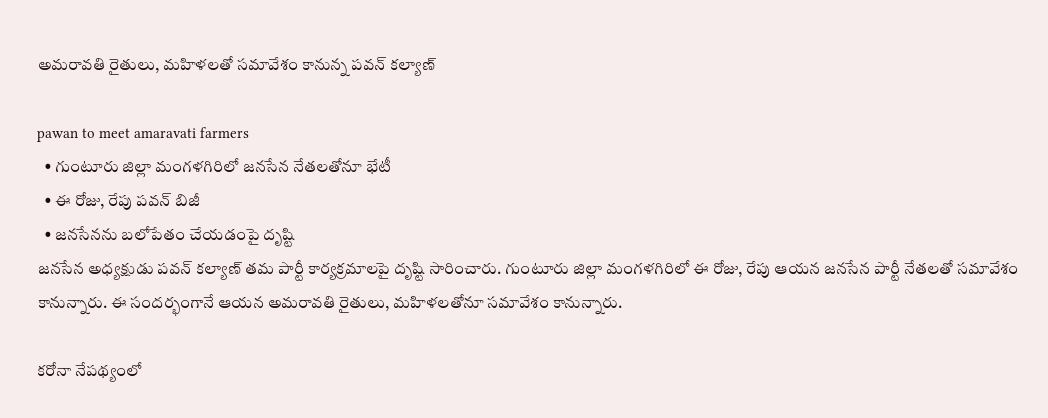అమరావతి రైతులు, మహిళలతో సమావేశం కానున్న పవన్ కల్యాణ్

pawan to meet amaravati farmers
  • గుంటూరు జిల్లా మంగళగిరిలో జనసేన నేతలతోనూ భేటీ
  • ఈ రోజు, రేపు పవన్ బిజీ
  • జనసేనను బలోపేతం చేయడంపై దృష్టి
జనసేన అధ్యక్షుడు పవన్ కల్యాణ్ తమ పార్టీ కార్యక్రమాలపై దృష్టి సారించారు. గుంటూరు జిల్లా మంగళగిరిలో ఈ రోజు, రేపు ఆయన జనసేన పార్టీ నేతలతో సమావేశం కానున్నారు. ఈ సందర్భంగానే ఆయన అమరావతి రైతులు, మహిళలతోనూ సమావేశం కానున్నారు.

కరోనా నేపథ్యంలో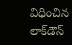విధించిన లాక్‌డౌన్‌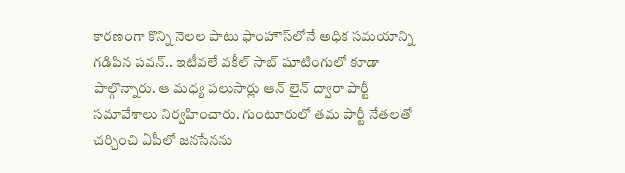కారణంగా కొన్ని నెలల పాటు ఫాంహౌస్‌లోనే అధిక సమయాన్ని గడిపిన పవన్.. ఇటీవలే వకీల్ సాబ్ షూటింగులో కూడా పాల్గొన్నారు. ఆ మధ్య పలుసార్లు ఆన్ లైన్‌ ద్వారా పార్టీ సమావేశాలు నిర్వహించారు. గుంటూరులో తమ పార్టీ నేతలతో చర్చించి ఏపీలో జనసేనను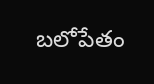బలోపేతం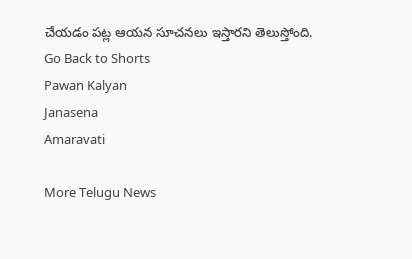చేయడం పట్ల ఆయన సూచనలు ఇస్తారని తెలుస్తోంది.
Go Back to Shorts
Pawan Kalyan
Janasena
Amaravati

More Telugu News